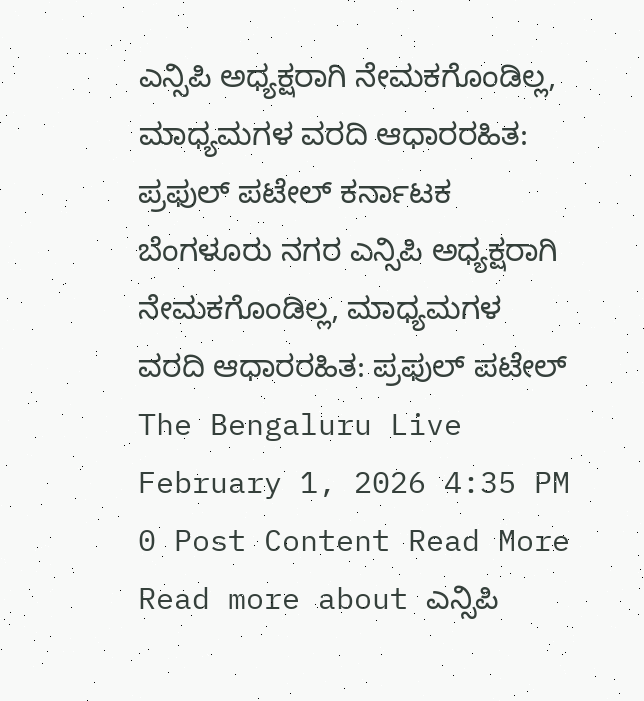ಎನ್ಸಿಪಿ ಅಧ್ಯಕ್ಷರಾಗಿ ನೇಮಕಗೊಂಡಿಲ್ಲ, ಮಾಧ್ಯಮಗಳ ವರದಿ ಆಧಾರರಹಿತ: ಪ್ರಫುಲ್ ಪಟೇಲ್ ಕರ್ನಾಟಕ ಬೆಂಗಳೂರು ನಗರ ಎನ್ಸಿಪಿ ಅಧ್ಯಕ್ಷರಾಗಿ ನೇಮಕಗೊಂಡಿಲ್ಲ, ಮಾಧ್ಯಮಗಳ ವರದಿ ಆಧಾರರಹಿತ: ಪ್ರಫುಲ್ ಪಟೇಲ್ The Bengaluru Live February 1, 2026 4:35 PM 0 Post Content Read More Read more about ಎನ್ಸಿಪಿ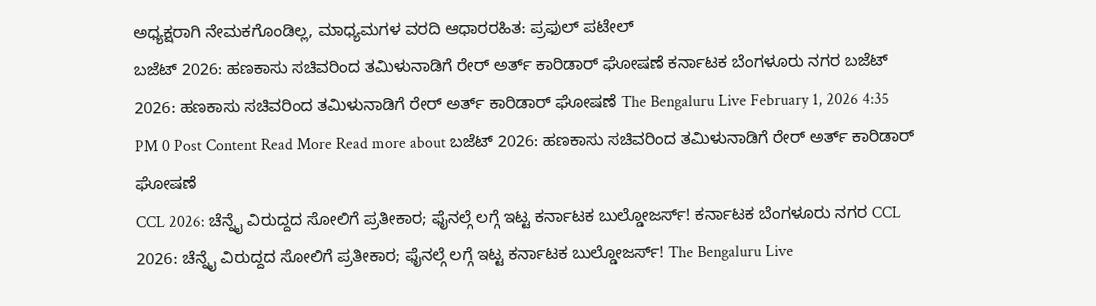ಅಧ್ಯಕ್ಷರಾಗಿ ನೇಮಕಗೊಂಡಿಲ್ಲ, ಮಾಧ್ಯಮಗಳ ವರದಿ ಆಧಾರರಹಿತ: ಪ್ರಫುಲ್ ಪಟೇಲ್
ಬಜೆಟ್ 2026: ಹಣಕಾಸು ಸಚಿವರಿಂದ ತಮಿಳುನಾಡಿಗೆ ರೇರ್ ಅರ್ತ್ ಕಾರಿಡಾರ್ ಘೋಷಣೆ ಕರ್ನಾಟಕ ಬೆಂಗಳೂರು ನಗರ ಬಜೆಟ್ 2026: ಹಣಕಾಸು ಸಚಿವರಿಂದ ತಮಿಳುನಾಡಿಗೆ ರೇರ್ ಅರ್ತ್ ಕಾರಿಡಾರ್ ಘೋಷಣೆ The Bengaluru Live February 1, 2026 4:35 PM 0 Post Content Read More Read more about ಬಜೆಟ್ 2026: ಹಣಕಾಸು ಸಚಿವರಿಂದ ತಮಿಳುನಾಡಿಗೆ ರೇರ್ ಅರ್ತ್ ಕಾರಿಡಾರ್ ಘೋಷಣೆ
CCL 2026: ಚೆನ್ನೈ ವಿರುದ್ದದ ಸೋಲಿಗೆ ಪ್ರತೀಕಾರ; ಫೈನಲ್ಗೆ ಲಗ್ಗೆ ಇಟ್ಟ ಕರ್ನಾಟಕ ಬುಲ್ಡೋಜರ್ಸ್! ಕರ್ನಾಟಕ ಬೆಂಗಳೂರು ನಗರ CCL 2026: ಚೆನ್ನೈ ವಿರುದ್ದದ ಸೋಲಿಗೆ ಪ್ರತೀಕಾರ; ಫೈನಲ್ಗೆ ಲಗ್ಗೆ ಇಟ್ಟ ಕರ್ನಾಟಕ ಬುಲ್ಡೋಜರ್ಸ್! The Bengaluru Live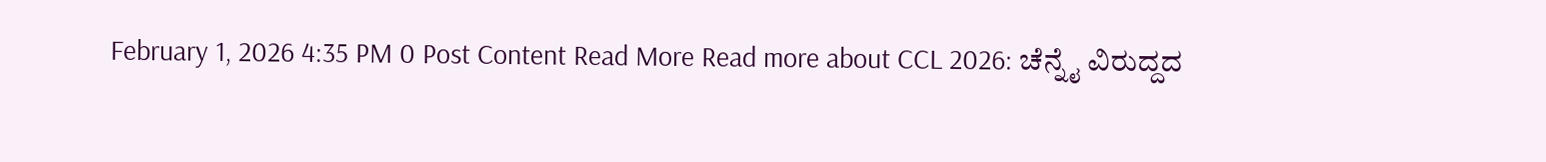February 1, 2026 4:35 PM 0 Post Content Read More Read more about CCL 2026: ಚೆನ್ನೈ ವಿರುದ್ದದ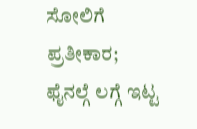ಸೋಲಿಗೆ ಪ್ರತೀಕಾರ; ಫೈನಲ್ಗೆ ಲಗ್ಗೆ ಇಟ್ಟ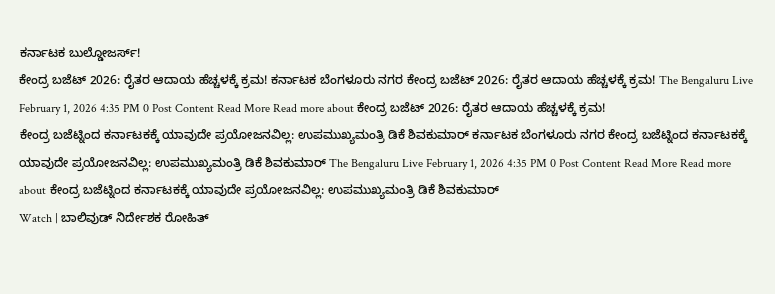ಕರ್ನಾಟಕ ಬುಲ್ಡೋಜರ್ಸ್!
ಕೇಂದ್ರ ಬಜೆಟ್ 2026: ರೈತರ ಆದಾಯ ಹೆಚ್ಚಳಕ್ಕೆ ಕ್ರಮ! ಕರ್ನಾಟಕ ಬೆಂಗಳೂರು ನಗರ ಕೇಂದ್ರ ಬಜೆಟ್ 2026: ರೈತರ ಆದಾಯ ಹೆಚ್ಚಳಕ್ಕೆ ಕ್ರಮ! The Bengaluru Live February 1, 2026 4:35 PM 0 Post Content Read More Read more about ಕೇಂದ್ರ ಬಜೆಟ್ 2026: ರೈತರ ಆದಾಯ ಹೆಚ್ಚಳಕ್ಕೆ ಕ್ರಮ!
ಕೇಂದ್ರ ಬಜೆಟ್ನಿಂದ ಕರ್ನಾಟಕಕ್ಕೆ ಯಾವುದೇ ಪ್ರಯೋಜನವಿಲ್ಲ: ಉಪಮುಖ್ಯಮಂತ್ರಿ ಡಿಕೆ ಶಿವಕುಮಾರ್ ಕರ್ನಾಟಕ ಬೆಂಗಳೂರು ನಗರ ಕೇಂದ್ರ ಬಜೆಟ್ನಿಂದ ಕರ್ನಾಟಕಕ್ಕೆ ಯಾವುದೇ ಪ್ರಯೋಜನವಿಲ್ಲ: ಉಪಮುಖ್ಯಮಂತ್ರಿ ಡಿಕೆ ಶಿವಕುಮಾರ್ The Bengaluru Live February 1, 2026 4:35 PM 0 Post Content Read More Read more about ಕೇಂದ್ರ ಬಜೆಟ್ನಿಂದ ಕರ್ನಾಟಕಕ್ಕೆ ಯಾವುದೇ ಪ್ರಯೋಜನವಿಲ್ಲ: ಉಪಮುಖ್ಯಮಂತ್ರಿ ಡಿಕೆ ಶಿವಕುಮಾರ್
Watch | ಬಾಲಿವುಡ್ ನಿರ್ದೇಶಕ ರೋಹಿತ್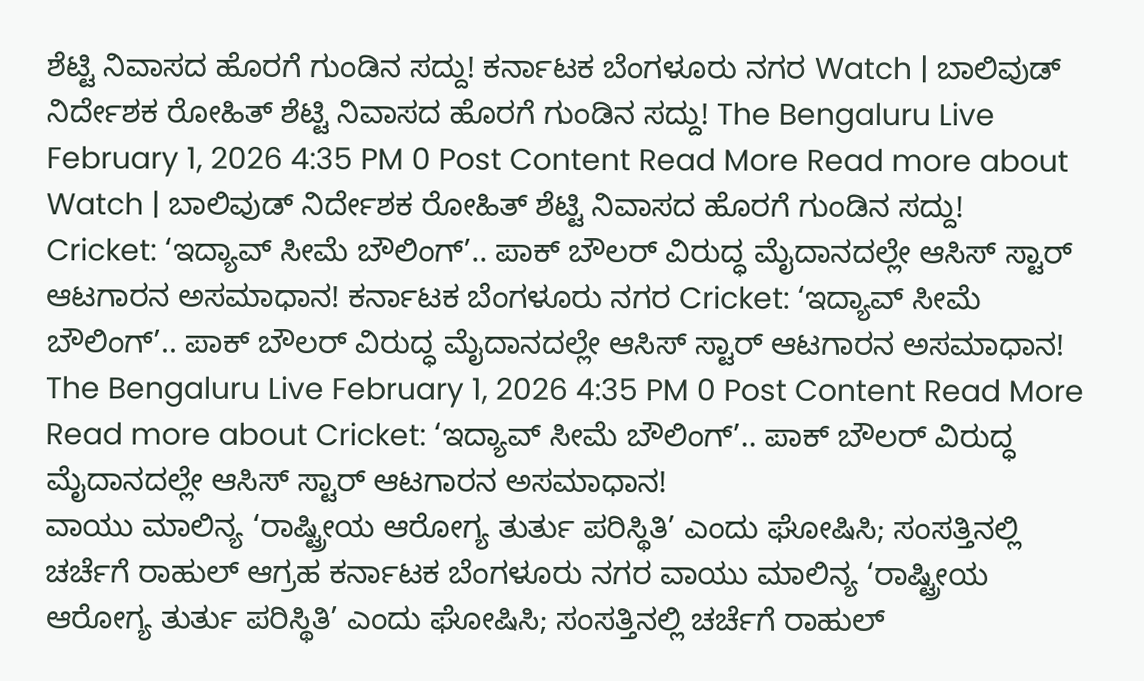ಶೆಟ್ಟಿ ನಿವಾಸದ ಹೊರಗೆ ಗುಂಡಿನ ಸದ್ದು! ಕರ್ನಾಟಕ ಬೆಂಗಳೂರು ನಗರ Watch | ಬಾಲಿವುಡ್ ನಿರ್ದೇಶಕ ರೋಹಿತ್ ಶೆಟ್ಟಿ ನಿವಾಸದ ಹೊರಗೆ ಗುಂಡಿನ ಸದ್ದು! The Bengaluru Live February 1, 2026 4:35 PM 0 Post Content Read More Read more about Watch | ಬಾಲಿವುಡ್ ನಿರ್ದೇಶಕ ರೋಹಿತ್ ಶೆಟ್ಟಿ ನಿವಾಸದ ಹೊರಗೆ ಗುಂಡಿನ ಸದ್ದು!
Cricket: ‘ಇದ್ಯಾವ್ ಸೀಮೆ ಬೌಲಿಂಗ್’.. ಪಾಕ್ ಬೌಲರ್ ವಿರುದ್ಧ ಮೈದಾನದಲ್ಲೇ ಆಸಿಸ್ ಸ್ಟಾರ್ ಆಟಗಾರನ ಅಸಮಾಧಾನ! ಕರ್ನಾಟಕ ಬೆಂಗಳೂರು ನಗರ Cricket: ‘ಇದ್ಯಾವ್ ಸೀಮೆ ಬೌಲಿಂಗ್’.. ಪಾಕ್ ಬೌಲರ್ ವಿರುದ್ಧ ಮೈದಾನದಲ್ಲೇ ಆಸಿಸ್ ಸ್ಟಾರ್ ಆಟಗಾರನ ಅಸಮಾಧಾನ! The Bengaluru Live February 1, 2026 4:35 PM 0 Post Content Read More Read more about Cricket: ‘ಇದ್ಯಾವ್ ಸೀಮೆ ಬೌಲಿಂಗ್’.. ಪಾಕ್ ಬೌಲರ್ ವಿರುದ್ಧ ಮೈದಾನದಲ್ಲೇ ಆಸಿಸ್ ಸ್ಟಾರ್ ಆಟಗಾರನ ಅಸಮಾಧಾನ!
ವಾಯು ಮಾಲಿನ್ಯ ‘ರಾಷ್ಟ್ರೀಯ ಆರೋಗ್ಯ ತುರ್ತು ಪರಿಸ್ಥಿತಿ’ ಎಂದು ಘೋಷಿಸಿ; ಸಂಸತ್ತಿನಲ್ಲಿ ಚರ್ಚೆಗೆ ರಾಹುಲ್ ಆಗ್ರಹ ಕರ್ನಾಟಕ ಬೆಂಗಳೂರು ನಗರ ವಾಯು ಮಾಲಿನ್ಯ ‘ರಾಷ್ಟ್ರೀಯ ಆರೋಗ್ಯ ತುರ್ತು ಪರಿಸ್ಥಿತಿ’ ಎಂದು ಘೋಷಿಸಿ; ಸಂಸತ್ತಿನಲ್ಲಿ ಚರ್ಚೆಗೆ ರಾಹುಲ್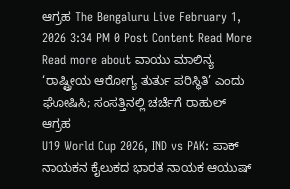ಆಗ್ರಹ The Bengaluru Live February 1, 2026 3:34 PM 0 Post Content Read More Read more about ವಾಯು ಮಾಲಿನ್ಯ ‘ರಾಷ್ಟ್ರೀಯ ಆರೋಗ್ಯ ತುರ್ತು ಪರಿಸ್ಥಿತಿ’ ಎಂದು ಘೋಷಿಸಿ; ಸಂಸತ್ತಿನಲ್ಲಿ ಚರ್ಚೆಗೆ ರಾಹುಲ್ ಆಗ್ರಹ
U19 World Cup 2026, IND vs PAK: ಪಾಕ್ ನಾಯಕನ ಕೈಲುಕದ ಭಾರತ ನಾಯಕ ಆಯುಷ್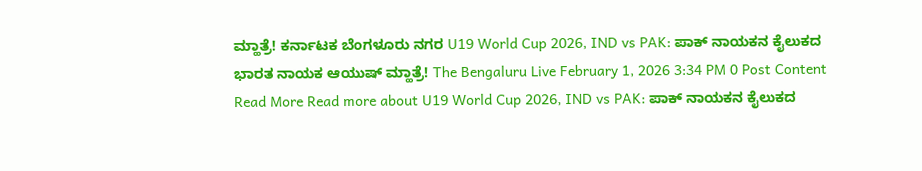ಮ್ಹಾತ್ರೆ! ಕರ್ನಾಟಕ ಬೆಂಗಳೂರು ನಗರ U19 World Cup 2026, IND vs PAK: ಪಾಕ್ ನಾಯಕನ ಕೈಲುಕದ ಭಾರತ ನಾಯಕ ಆಯುಷ್ ಮ್ಹಾತ್ರೆ! The Bengaluru Live February 1, 2026 3:34 PM 0 Post Content Read More Read more about U19 World Cup 2026, IND vs PAK: ಪಾಕ್ ನಾಯಕನ ಕೈಲುಕದ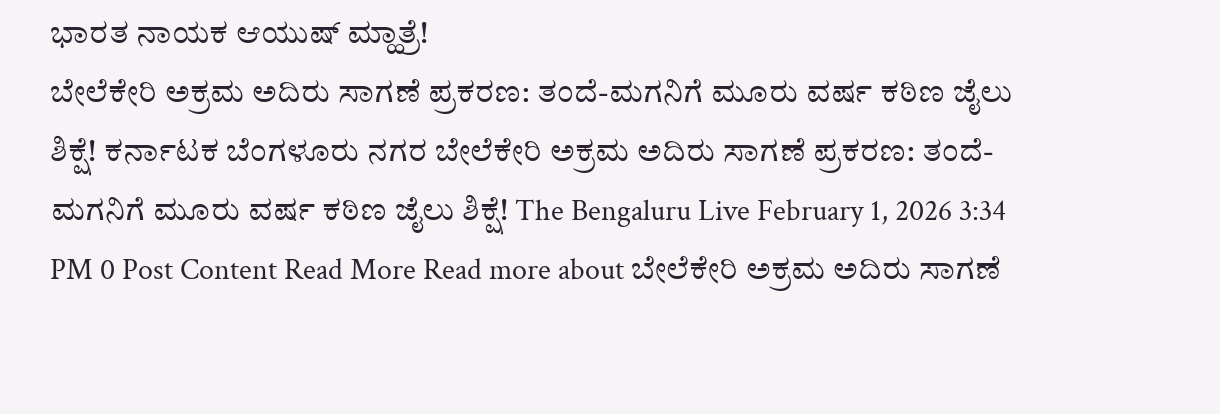ಭಾರತ ನಾಯಕ ಆಯುಷ್ ಮ್ಹಾತ್ರೆ!
ಬೇಲೆಕೇರಿ ಅಕ್ರಮ ಅದಿರು ಸಾಗಣೆ ಪ್ರಕರಣ: ತಂದೆ-ಮಗನಿಗೆ ಮೂರು ವರ್ಷ ಕಠಿಣ ಜೈಲು ಶಿಕ್ಷೆ! ಕರ್ನಾಟಕ ಬೆಂಗಳೂರು ನಗರ ಬೇಲೆಕೇರಿ ಅಕ್ರಮ ಅದಿರು ಸಾಗಣೆ ಪ್ರಕರಣ: ತಂದೆ-ಮಗನಿಗೆ ಮೂರು ವರ್ಷ ಕಠಿಣ ಜೈಲು ಶಿಕ್ಷೆ! The Bengaluru Live February 1, 2026 3:34 PM 0 Post Content Read More Read more about ಬೇಲೆಕೇರಿ ಅಕ್ರಮ ಅದಿರು ಸಾಗಣೆ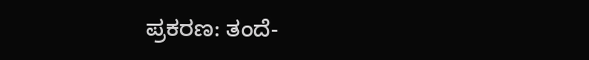ಪ್ರಕರಣ: ತಂದೆ-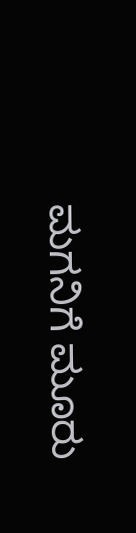ಮಗನಿಗೆ ಮೂರು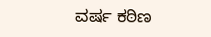ವರ್ಷ ಕಠಿಣ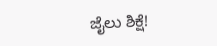ಜೈಲು ಶಿಕ್ಷೆ!